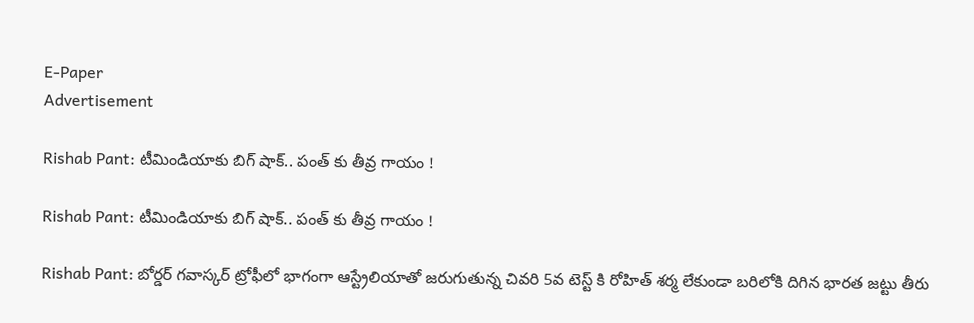E-Paper
Advertisement

Rishab Pant: టీమిండియాకు బిగ్‌ షాక్‌.. పంత్‌ కు తీవ్ర గాయం !

Rishab Pant: టీమిండియాకు బిగ్‌ షాక్‌.. పంత్‌ కు తీవ్ర గాయం !

Rishab Pant: బోర్డర్ గవాస్కర్ ట్రోఫీలో భాగంగా ఆస్ట్రేలియాతో జరుగుతున్న చివరి 5వ టెస్ట్ కి రోహిత్ శర్మ లేకుండా బరిలోకి దిగిన భారత జట్టు తీరు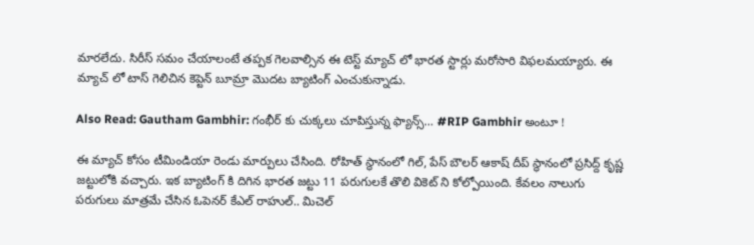మారలేదు. సిరీస్ సమం చేయాలంటే తప్పక గెలవాల్సిన ఈ టెస్ట్ మ్యాచ్ లో భారత స్టార్లు మరోసారి విఫలమయ్యారు. ఈ మ్యాచ్ లో టాస్ గెలిచిన కెప్టెన్ బూమ్రా మొదట బ్యాటింగ్ ఎంచుకున్నాడు.

Also Read: Gautham Gambhir: గంభీర్ కు చుక్కలు చూపిస్తున్న ఫ్యాన్స్‌… #RIP Gambhir అంటూ !

ఈ మ్యాచ్ కోసం టీమిండియా రెండు మార్పులు చేసింది. రోహిత్ స్థానంలో గిల్, పేస్ బౌలర్ ఆకాష్ దీప్ స్థానంలో ప్రసిద్ద్ కృష్ణ జట్టులోకి వచ్చారు. ఇక బ్యాటింగ్ కి దిగిన భారత జట్టు 11 పరుగులకే తొలి వికెట్ ని కోల్పోయింది. కేవలం నాలుగు పరుగులు మాత్రమే చేసిన ఓపెనర్ కేఎల్ రాహుల్.. మిచెల్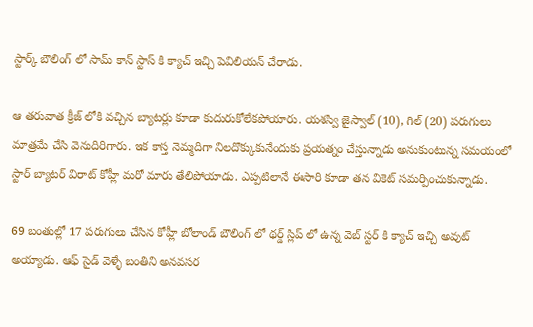స్టార్క్ బౌలింగ్ లో సామ్ కాన్ స్టాస్ కి క్యాచ్ ఇచ్చి పెవిలియన్ చేరాడు.

ఆ తరువాత క్రీజ్ లోకి వచ్చిన బ్యాటర్లు కూడా కుదురుకోలేకపోయారు. యశస్వి జైస్వాల్ (10), గిల్ (20) పరుగులు మాత్రమే చేసి వెనుదిరిగారు. ఇక కాస్త నెమ్మదిగా నిలదొక్కుకునేందుకు ప్రయత్నం చేస్తున్నాడు అనుకుంటున్న సమయంలో స్టార్ బ్యాటర్ విరాట్ కోహ్లీ మరో మారు తేలిపోయాడు. ఎప్పటిలానే ఈసారి కూడా తన వికెట్ సమర్పించుకున్నాడు.

69 బంతుల్లో 17 పరుగులు చేసిన కోహ్లీ బోలాండ్ బౌలింగ్ లో థర్డ్ స్లిప్ లో ఉన్న వెబ్ స్టర్ కి క్యాచ్ ఇచ్చి అవుట్ అయ్యాడు. ఆఫ్ సైడ్ వెళ్ళే బంతిని అనవసర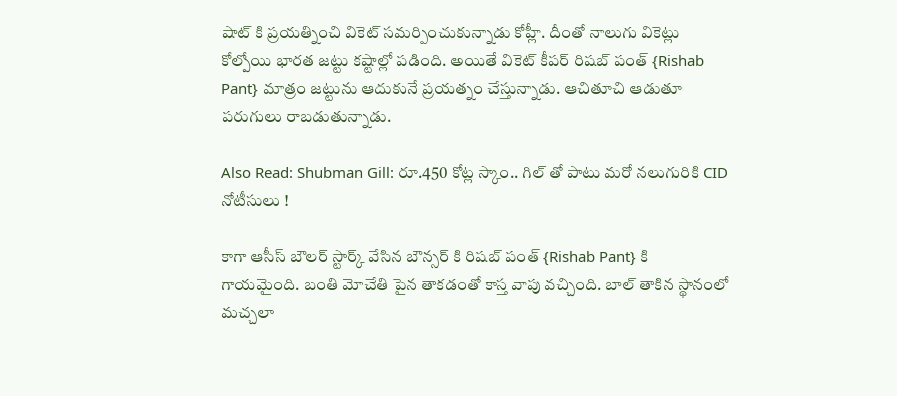షాట్ కి ప్రయత్నించి వికెట్ సమర్పించుకున్నాడు కోహ్లీ. దీంతో నాలుగు వికెట్లు కోల్పోయి భారత జట్టు కష్టాల్లో పడింది. అయితే వికెట్ కీపర్ రిషబ్ పంత్ {Rishab Pant} మాత్రం జట్టును ఆదుకునే ప్రయత్నం చేస్తున్నాడు. ఆచితూచి ఆడుతూ పరుగులు రాబడుతున్నాడు.

Also Read: Shubman Gill: రూ.450 కోట్ల స్కాం.. గిల్ తో పాటు మరో నలుగురికి CID నోటీసులు !

కాగా ఆసీస్ బౌలర్ స్టార్క్ వేసిన బౌన్సర్ కి రిషబ్ పంత్ {Rishab Pant} కి గాయమైంది. బంతి మోచేతి పైన తాకడంతో కాస్త వాపు వచ్చింది. బాల్ తాకిన స్థానంలో మచ్చలా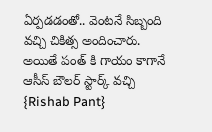ఏర్పడడంతో.. వెంటనే సిబ్బంది వచ్చి చికిత్స అందించారు. అయితే పంత్ కి గాయం కాగానే ఆసీస్ బౌలర్ స్టార్క్ వచ్చి {Rishab Pant}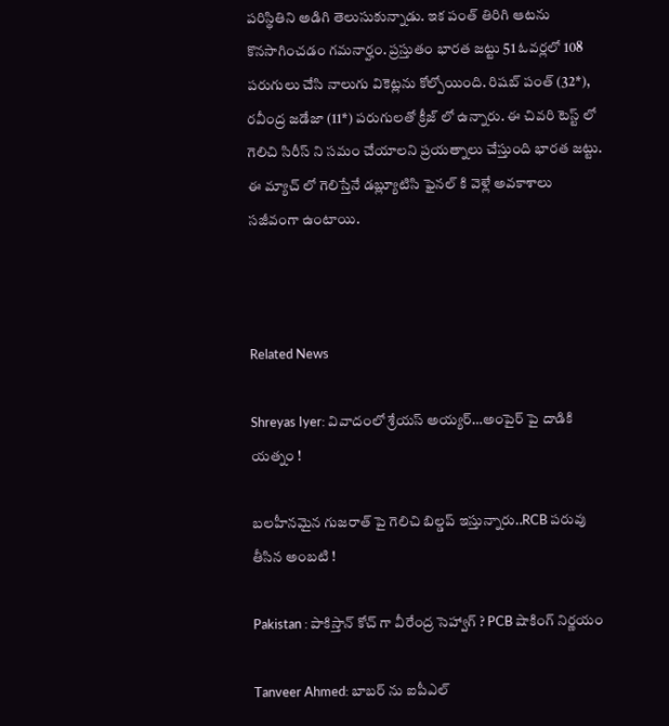పరిస్థితిని అడిగి తెలుసుకున్నాడు. ఇక పంత్ తిరిగి ఆటను కొనసాగించడం గమనార్హం. ప్రస్తుతం భారత జట్టు 51 ఓవర్లలో 108 పరుగులు చేసి నాలుగు వికెట్లను కోల్పోయింది. రిషబ్ పంత్ (32*), రవీంద్ర జడేజా (11*) పరుగులతో క్రీజ్ లో ఉన్నారు. ఈ చివరి టెస్ట్ లో గెలిచి సిరీస్ ని సమం చేయాలని ప్రయత్నాలు చేస్తుంది భారత జట్టు. ఈ మ్యాచ్ లో గెలిస్తేనే డబ్ల్యూటిసి ఫైనల్ కి వెళ్లే అవకాశాలు సజీవంగా ఉంటాయి.



Related News

Shreyas Iyer: వివాదంలో శ్రేయస్ అయ్య‌ర్‌…అంపైర్ పై దాడికి య‌త్నం !

బ‌ల‌హీనమైన గుజ‌రాత్ పై గెలిచి బిల్డ‌ప్ ఇస్తున్నారు..RCB ప‌రువు తీసిన అంబ‌టి !

Pakistan : పాకిస్తాన్ కోచ్ గా వీరేంద్ర సెహ్వాగ్ ? PCB షాకింగ్ నిర్ణ‌యం

Tanveer Ahmed: బాబ‌ర్ ను ఐపీఎల్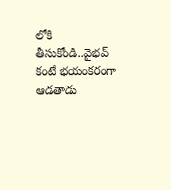లోకి తీసుకోండి..వైభ‌వ్ కంటే భ‌యంక‌రంగా ఆడ‌తాడు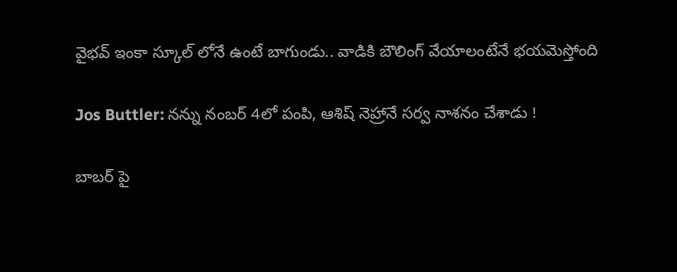వైభ‌వ్ ఇంకా స్కూల్ లోనే ఉంటే బాగుండు.. వాడికి బౌలింగ్ వేయాలంటేనే భ‌య‌మెస్తోంది

Jos Buttler: న‌న్ను నంబ‌ర్ 4లో పంపి, ఆశిష్ నెహ్రానే స‌ర్వ నాశ‌నం చేశాడు !

బాబ‌ర్ పై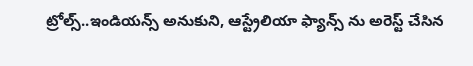ట్రోల్స్‌..ఇండియ‌న్స్ అనుకుని, ఆస్ట్రేలియా ఫ్యాన్స్ ను అరెస్ట్ చేసిన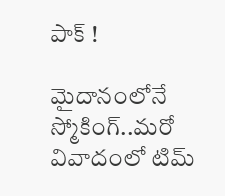పాక్ !

మైదానంలోనే స్మోకింగ్..మ‌రో వివాదంలో టిమ్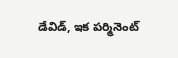డేవిడ్, ఇక ప‌ర్మినెంట్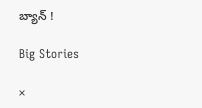బ్యాన్ !

Big Stories

×